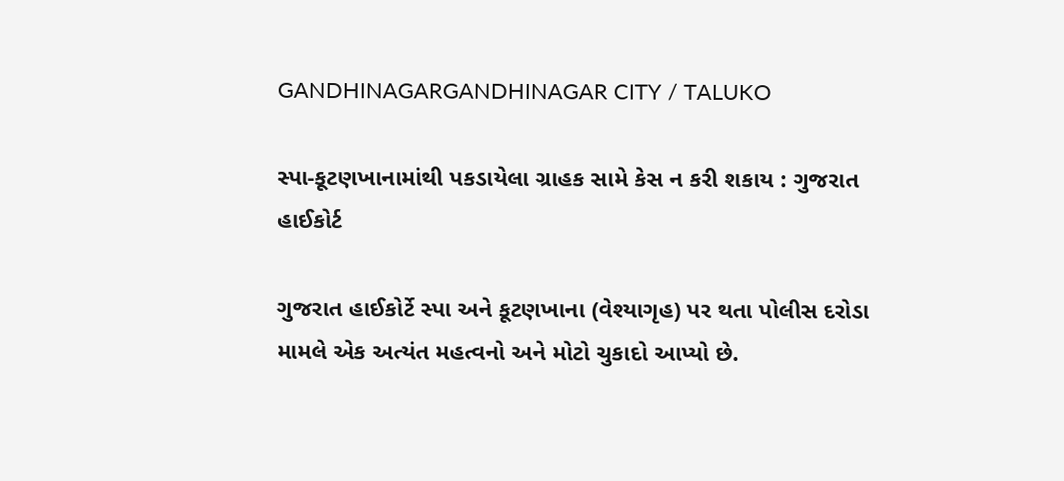GANDHINAGARGANDHINAGAR CITY / TALUKO

સ્પા-કૂટણખાનામાંથી પકડાયેલા ગ્રાહક સામે કેસ ન કરી શકાય : ગુજરાત હાઈકોર્ટ

ગુજરાત હાઈકોર્ટે સ્પા અને કૂટણખાના (વેશ્યાગૃહ) પર થતા પોલીસ દરોડા મામલે એક અત્યંત મહત્વનો અને મોટો ચુકાદો આપ્યો છે.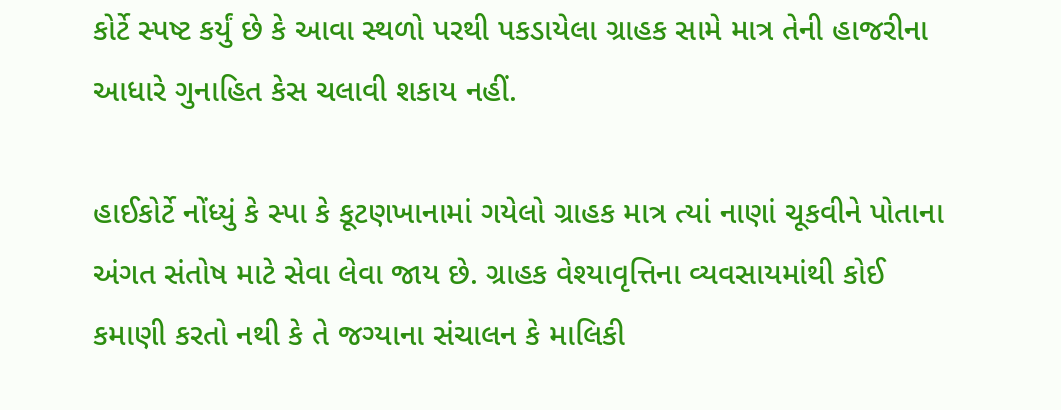કોર્ટે સ્પષ્ટ કર્યું છે કે આવા સ્થળો પરથી પકડાયેલા ગ્રાહક સામે માત્ર તેની હાજરીના આધારે ગુનાહિત કેસ ચલાવી શકાય નહીં.

હાઈકોર્ટે નોંધ્યું કે સ્પા કે કૂટણખાનામાં ગયેલો ગ્રાહક માત્ર ત્યાં નાણાં ચૂકવીને પોતાના અંગત સંતોષ માટે સેવા લેવા જાય છે. ગ્રાહક વેશ્યાવૃત્તિના વ્યવસાયમાંથી કોઈ કમાણી કરતો નથી કે તે જગ્યાના સંચાલન કે માલિકી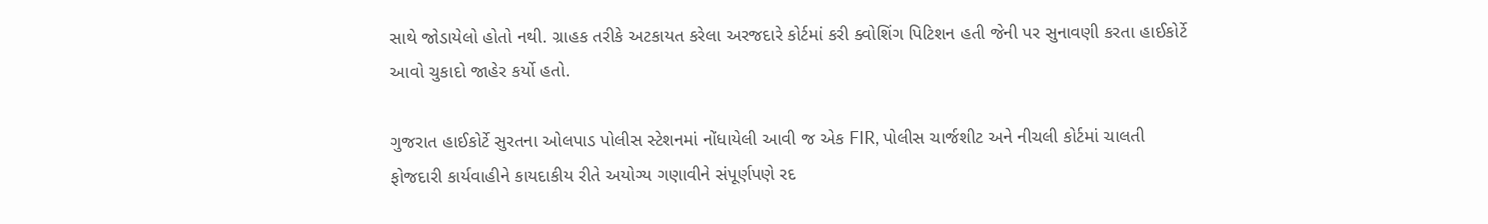સાથે જોડાયેલો હોતો નથી. ગ્રાહક તરીકે અટકાયત કરેલા અરજદારે કોર્ટમાં કરી ક્વોશિંગ પિટિશન હતી જેની પર સુનાવણી કરતા હાઈકોર્ટે આવો ચુકાદો જાહેર કર્યો હતો.

ગુજરાત હાઈકોર્ટે સુરતના ઓલપાડ પોલીસ સ્ટેશનમાં નોંધાયેલી આવી જ એક FIR, પોલીસ ચાર્જશીટ અને નીચલી કોર્ટમાં ચાલતી ફોજદારી કાર્યવાહીને કાયદાકીય રીતે અયોગ્ય ગણાવીને સંપૂર્ણપણે રદ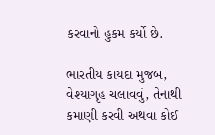કરવાનો હુકમ કર્યો છે.

ભારતીય કાયદા મુજબ, વેશ્યાગૃહ ચલાવવું, તેનાથી કમાણી કરવી અથવા કોઈ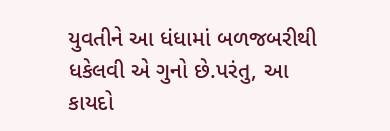યુવતીને આ ધંધામાં બળજબરીથી ધકેલવી એ ગુનો છે.પરંતુ, આ કાયદો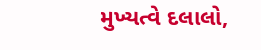મુખ્યત્વે દલાલો,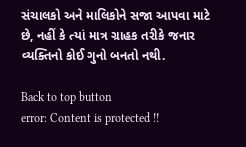સંચાલકો અને માલિકોને સજા આપવા માટે છે, નહીં કે ત્યાં માત્ર ગ્રાહક તરીકે જનાર વ્યક્તિનો કોઈ ગુનો બનતો નથી.

Back to top button
error: Content is protected !!